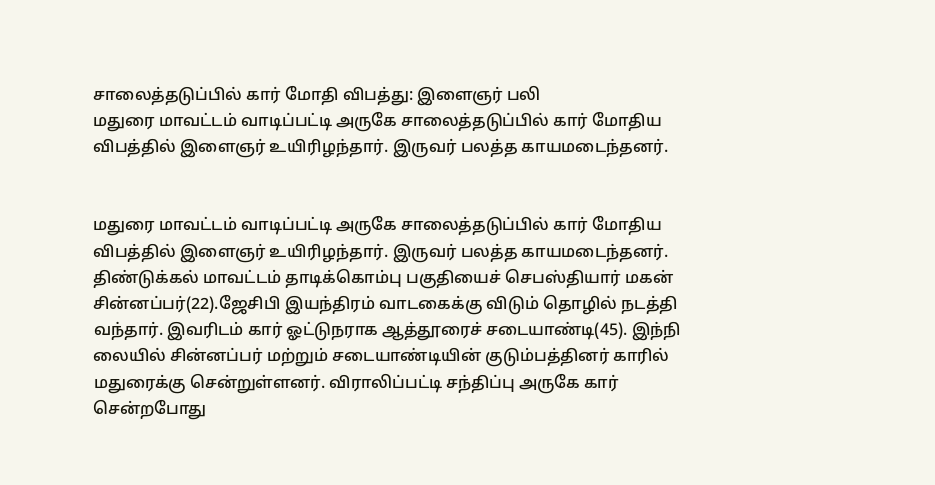சாலைத்தடுப்பில் கார் மோதி விபத்து: இளைஞர் பலி
மதுரை மாவட்டம் வாடிப்பட்டி அருகே சாலைத்தடுப்பில் கார் மோதிய விபத்தில் இளைஞர் உயிரிழந்தார். இருவர் பலத்த காயமடைந்தனர்.


மதுரை மாவட்டம் வாடிப்பட்டி அருகே சாலைத்தடுப்பில் கார் மோதிய விபத்தில் இளைஞர் உயிரிழந்தார். இருவர் பலத்த காயமடைந்தனர்.
திண்டுக்கல் மாவட்டம் தாடிக்கொம்பு பகுதியைச் செபஸ்தியார் மகன் சின்னப்பர்(22).ஜேசிபி இயந்திரம் வாடகைக்கு விடும் தொழில் நடத்தி வந்தார். இவரிடம் கார் ஓட்டுநராக ஆத்தூரைச் சடையாண்டி(45). இந்நி லையில் சின்னப்பர் மற்றும் சடையாண்டியின் குடும்பத்தினர் காரில் மதுரைக்கு சென்றுள்ளனர். விராலிப்பட்டி சந்திப்பு அருகே கார் சென்றபோது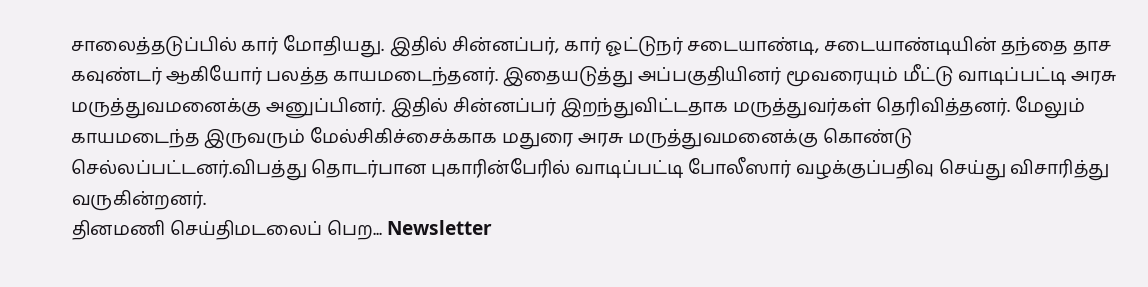சாலைத்தடுப்பில் கார் மோதியது. இதில் சின்னப்பர், கார் ஓட்டுநர் சடையாண்டி, சடையாண்டியின் தந்தை தாச கவுண்டர் ஆகியோர் பலத்த காயமடைந்தனர். இதையடுத்து அப்பகுதியினர் மூவரையும் மீட்டு வாடிப்பட்டி அரசு மருத்துவமனைக்கு அனுப்பினர். இதில் சின்னப்பர் இறந்துவிட்டதாக மருத்துவர்கள் தெரிவித்தனர். மேலும் காயமடைந்த இருவரும் மேல்சிகிச்சைக்காக மதுரை அரசு மருத்துவமனைக்கு கொண்டு செல்லப்பட்டனர்.விபத்து தொடர்பான புகாரின்பேரில் வாடிப்பட்டி போலீஸார் வழக்குப்பதிவு செய்து விசாரித்து வருகின்றனர்.
தினமணி செய்திமடலைப் பெற... Newsletter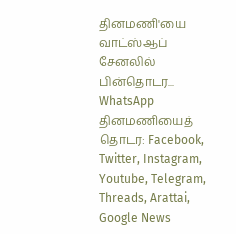தினமணி'யை வாட்ஸ்ஆப் சேனலில் பின்தொடர... WhatsApp
தினமணியைத் தொடர: Facebook, Twitter, Instagram, Youtube, Telegram, Threads, Arattai, Google News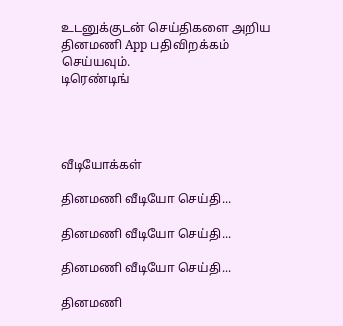உடனுக்குடன் செய்திகளை அறிய தினமணி App பதிவிறக்கம் செய்யவும்.
டிரெண்டிங்




வீடியோக்கள்

தினமணி வீடியோ செய்தி...

தினமணி வீடியோ செய்தி...

தினமணி வீடியோ செய்தி...

தினமணி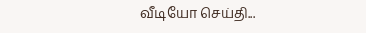வீடியோ செய்தி...